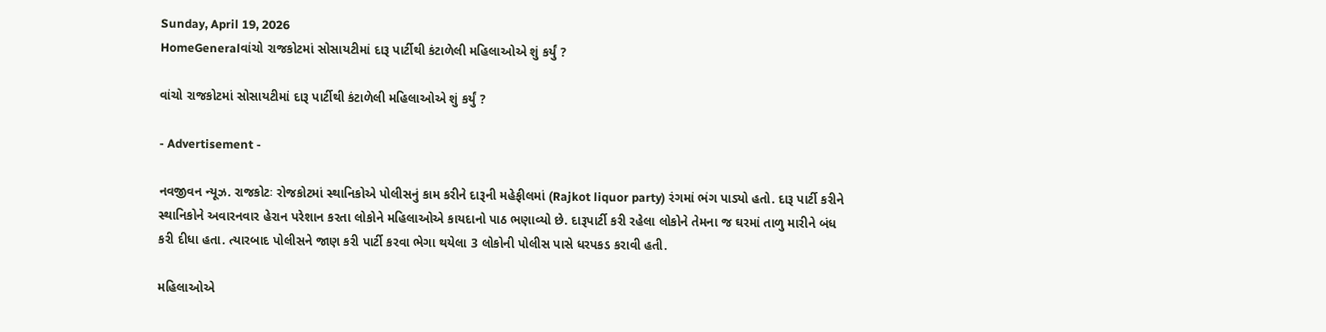Sunday, April 19, 2026
HomeGeneralવાંચો રાજકોટમાં સોસાયટીમાં દારૂ પાર્ટીથી કંટાળેલી મહિલાઓએ શું કર્યું ?

વાંચો રાજકોટમાં સોસાયટીમાં દારૂ પાર્ટીથી કંટાળેલી મહિલાઓએ શું કર્યું ?

- Advertisement -

નવજીવન ન્યૂઝ. રાજકોટઃ રોજકોટમાં સ્થાનિકોએ પોલીસનું કામ કરીને દારૂની મહેફીલમાં (Rajkot liquor party) રંગમાં ભંગ પાડ્યો હતો. દારૂ પાર્ટી કરીને સ્થાનિકોને અવારનવાર હેરાન પરેશાન કરતા લોકોને મહિલાઓએ કાયદાનો પાઠ ભણાવ્યો છે. દારૂપાર્ટી કરી રહેલા લોકોને તેમના જ ઘરમાં તાળુ મારીને બંધ કરી દીધા હતા. ત્યારબાદ પોલીસને જાણ કરી પાર્ટી કરવા ભેગા થયેલા 3 લોકોની પોલીસ પાસે ધરપકડ કરાવી હતી.

મહિલાઓએ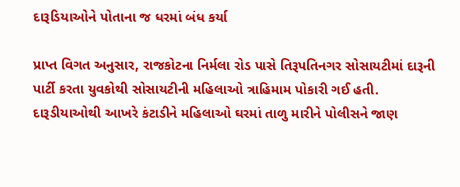દારૂડિયાઓને પોતાના જ ધરમાં બંધ કર્યા

પ્રાપ્ત વિગત અનુસાર, રાજકોટના નિર્મલા રોડ પાસે તિરૂપતિનગર સોસાયટીમાં દારૂની પાર્ટી કરતા યુવકોથી સોસાયટીની મહિલાઓ ત્રાહિમામ પોકારી ગઈ હતી. દારૂડીયાઓથી આખરે કંટાડીને મહિલાઓ ઘરમાં તાળુ મારીને પોલીસને જાણ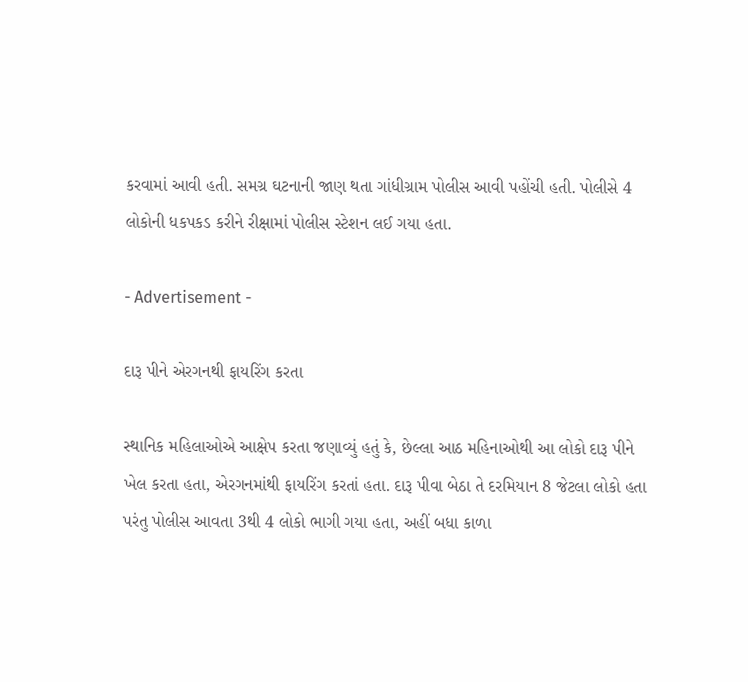કરવામાં આવી હતી. સમગ્ર ઘટનાની જાણ થતા ગાંધીગ્રામ પોલીસ આવી પહોંચી હતી. પોલીસે 4 લોકોની ધકપકડ કરીને રીક્ષામાં પોલીસ સ્ટેશન લઈ ગયા હતા.

- Advertisement -

દારૂ પીને એરગનથી ફાયરિંગ કરતા

સ્થાનિક મહિલાઓએ આક્ષેપ કરતા જણાવ્યું હતું કે, છેલ્લા આઠ મહિનાઓથી આ લોકો દારૂ પીને ખેલ કરતા હતા, એરગનમાંથી ફાયરિંગ કરતાં હતા. દારૂ પીવા બેઠા તે દરમિયાન 8 જેટલા લોકો હતા પરંતુ પોલીસ આવતા 3થી 4 લોકો ભાગી ગયા હતા, અહીં બધા કાળા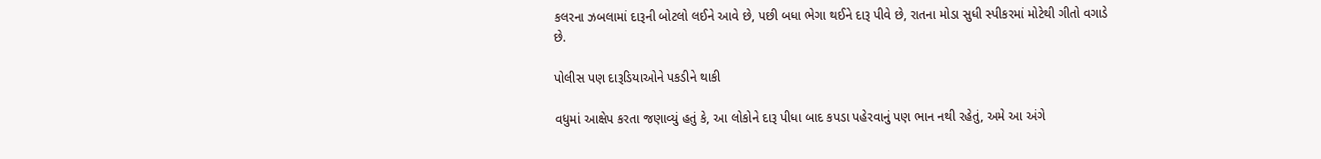કલરના ઝબલામાં દારૂની બોટલો લઈને આવે છે, પછી બધા ભેગા થઈને દારૂ પીવે છે, રાતના મોડા સુધી સ્પીકરમાં મોટેથી ગીતો વગાડે છે.

પોલીસ પણ દારૂડિયાઓને પકડીને થાકી

વધુમાં આક્ષેપ કરતા જણાવ્યું હતું કે, આ લોકોને દારૂ પીધા બાદ કપડા પહેરવાનું પણ ભાન નથી રહેતું, અમે આ અંગે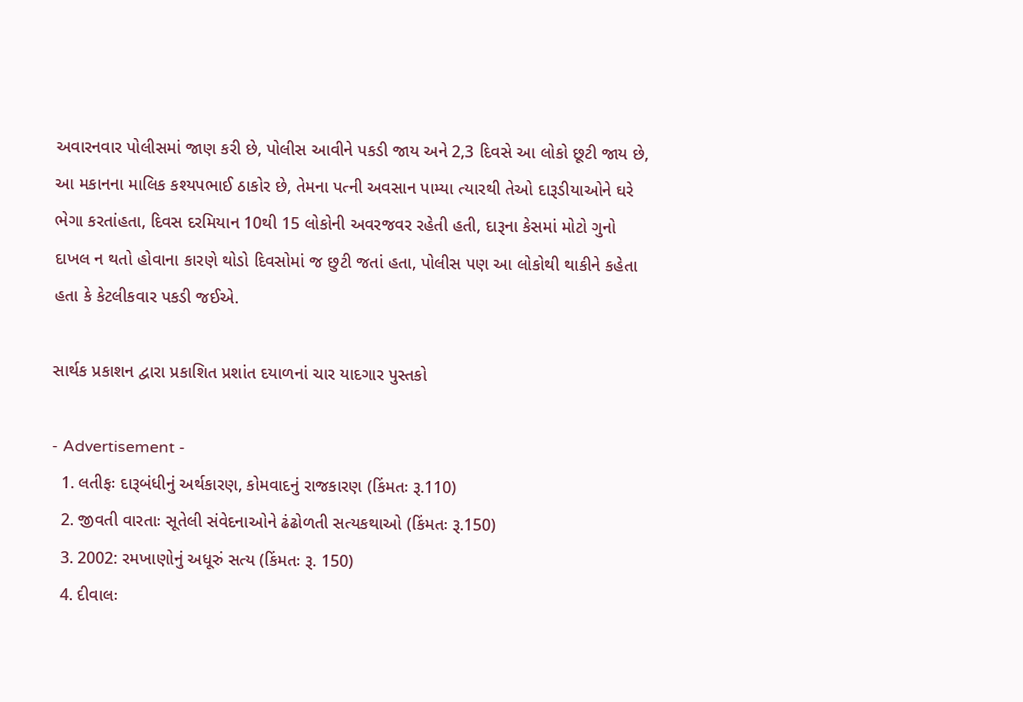અવારનવાર પોલીસમાં જાણ કરી છે, પોલીસ આવીને પકડી જાય અને 2,3 દિવસે આ લોકો છૂટી જાય છે, આ મકાનના માલિક કશ્યપભાઈ ઠાકોર છે, તેમના પત્ની અવસાન પામ્યા ત્યારથી તેઓ દારૂડીયાઓને ઘરે ભેગા કરતાંહતા, દિવસ દરમિયાન 10થી 15 લોકોની અવરજવર રહેતી હતી, દારૂના કેસમાં મોટો ગુનો દાખલ ન થતો હોવાના કારણે થોડો દિવસોમાં જ છુટી જતાં હતા, પોલીસ પણ આ લોકોથી થાકીને કહેતા હતા કે કેટલીકવાર પકડી જઈએ.

સાર્થક પ્રકાશન દ્વારા પ્રકાશિત પ્રશાંત દયાળનાં ચાર યાદગાર પુસ્તકો

- Advertisement -
  1. લતીફઃ દારૂબંધીનું અર્થકારણ, કોમવાદનું રાજકારણ (કિંમતઃ રૂ.110)
  2. જીવતી વારતાઃ સૂતેલી સંવેદનાઓને ઢંઢોળતી સત્યકથાઓ (કિંમતઃ રૂ.150)
  3. 2002: રમખાણોનું અધૂરું સત્ય (કિંમતઃ રૂ. 150)
  4. દીવાલઃ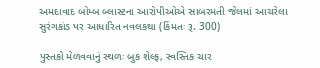અમદાવાદ બોમ્બ બ્લાસ્ટના આરોપીઓએ સાબરમતી જેલમાં આચરેલા સુરંગકાંડ પર આધારિત નવલકથા (કિંમતઃ રૂ. 300)

પુસ્તકો મેળવવાનું સ્થળઃ બુક શેલ્ફ, સ્વસ્તિક ચાર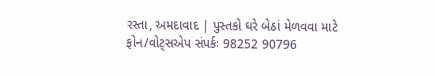રસ્તા, અમદાવાદ | પુસ્તકો ઘરે બેઠાં મેળવવા માટે ફોન/વોટ્સએપ સંપર્કઃ 98252 90796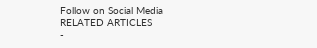Follow on Social Media
RELATED ARTICLES
-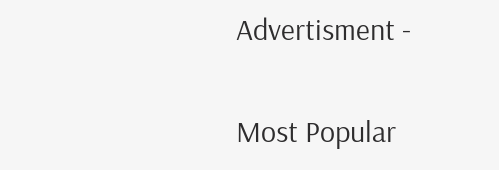Advertisment -

Most Popular